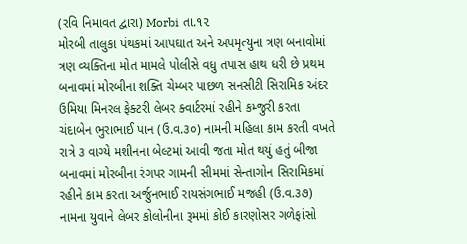(રવિ નિમાવત દ્વારા) Morbi તા.૧૨
મોરબી તાલુકા પંથકમાં આપઘાત અને અપમૃત્યુના ત્રણ બનાવોમાં ત્રણ વ્યક્તિના મોત મામલે પોલીસે વધુ તપાસ હાથ ધરી છે પ્રથમ બનાવમાં મોરબીના શક્તિ ચેમ્બર પાછળ સનસીટી સિરામિક અંદર ઉમિયા મિનરલ ફેક્ટરી લેબર ક્વાર્ટરમાં રહીને કમ્જુરી કરતા ચંદાબેન ભુરાભાઈ પાન (ઉ.વ.૩૦) નામની મહિલા કામ કરતી વખતે રાત્રે ૩ વાગ્યે મશીનના બેલ્ટમાં આવી જતા મોત થયું હતું બીજા બનાવમાં મોરબીના રંગપર ગામની સીમમાં સેન્તાગોન સિરામિકમાં રહીને કામ કરતા અર્જુનભાઈ રાયસંગભાઈ મજહી (ઉ.વ.૩૭) નામના યુવાને લેબર કોલોનીના રૂમમાં કોઈ કારણોસર ગળેફાંસો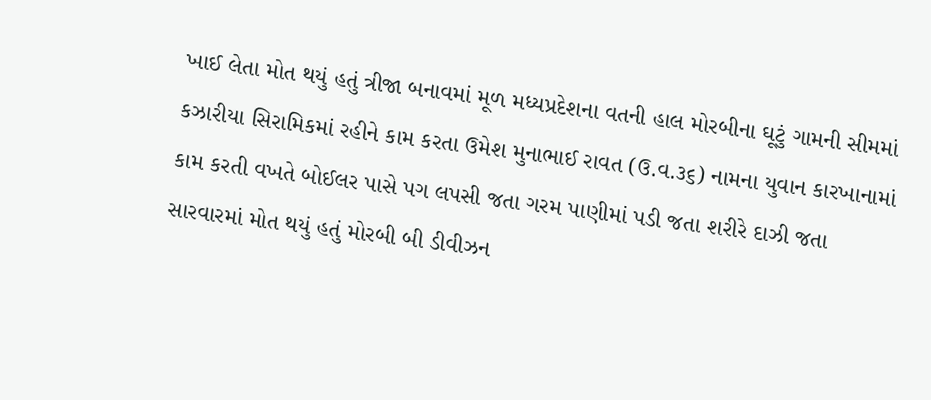ખાઈ લેતા મોત થયું હતું ત્રીજા બનાવમાં મૂળ મધ્યપ્રદેશના વતની હાલ મોરબીના ઘૂટું ગામની સીમમાં કઝારીયા સિરામિકમાં રહીને કામ કરતા ઉમેશ મુનાભાઈ રાવત (ઉ.વ.૩૬) નામના યુવાન કારખાનામાં કામ કરતી વખતે બોઈલર પાસે પગ લપસી જતા ગરમ પાણીમાં પડી જતા શરીરે દાઝી જતા સારવારમાં મોત થયું હતું મોરબી બી ડીવીઝન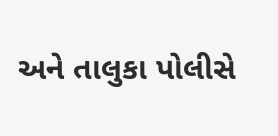અને તાલુકા પોલીસે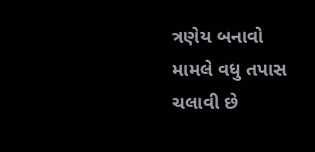ત્રણેય બનાવો મામલે વધુ તપાસ ચલાવી છે